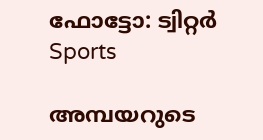ഫോട്ടോ: ട്വിറ്റർ
Sports

അമ്പയറുടെ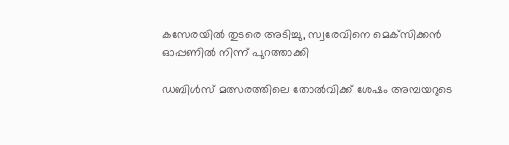കസേരയില്‍ തുടരെ അടിച്ചു, സ്വരേവിനെ മെക്‌സിക്കന്‍ ഓപ്പണില്‍ നിന്ന് പുറത്താക്കി

ഡബിള്‍സ് മത്സരത്തിലെ തോല്‍വിക്ക് ശേഷം അമ്പയറുടെ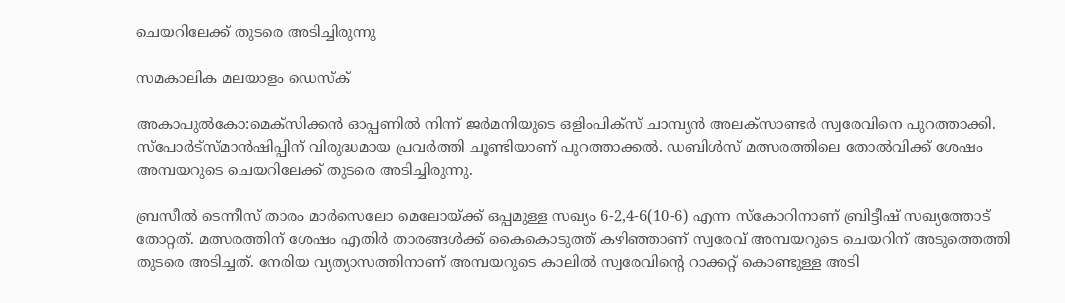ചെയറിലേക്ക് തുടരെ അടിച്ചിരുന്നു

സമകാലിക മലയാളം ഡെസ്ക്

അകാപുല്‍കോ:മെക്‌സിക്കന്‍ ഓപ്പണില്‍ നിന്ന് ജര്‍മനിയുടെ ഒളിംപിക്‌സ് ചാമ്പ്യന്‍ അലക്‌സാണ്ടര്‍ സ്വരേവിനെ പുറത്താക്കി. സ്‌പോര്‍ട്‌സ്മാന്‍ഷിപ്പിന് വിരുദ്ധമായ പ്രവര്‍ത്തി ചൂണ്ടിയാണ് പുറത്താക്കല്‍. ഡബിള്‍സ് മത്സരത്തിലെ തോല്‍വിക്ക് ശേഷം അമ്പയറുടെ ചെയറിലേക്ക് തുടരെ അടിച്ചിരുന്നു.

ബ്രസീല്‍ ടെന്നീസ് താരം മാര്‍സെലോ മെലോയ്ക്ക് ഒപ്പമുള്ള സഖ്യം 6-2,4-6(10-6) എന്ന സ്‌കോറിനാണ് ബ്രിട്ടീഷ് സഖ്യത്തോട് തോറ്റത്. മത്സരത്തിന് ശേഷം എതിര്‍ താരങ്ങള്‍ക്ക് കൈകൊടുത്ത് കഴിഞ്ഞാണ് സ്വരേവ് അമ്പയറുടെ ചെയറിന് അടുത്തെത്തി തുടരെ അടിച്ചത്. നേരിയ വ്യത്യാസത്തിനാണ് അമ്പയറുടെ കാലില്‍ സ്വരേവിന്റെ റാക്കറ്റ് കൊണ്ടുള്ള അടി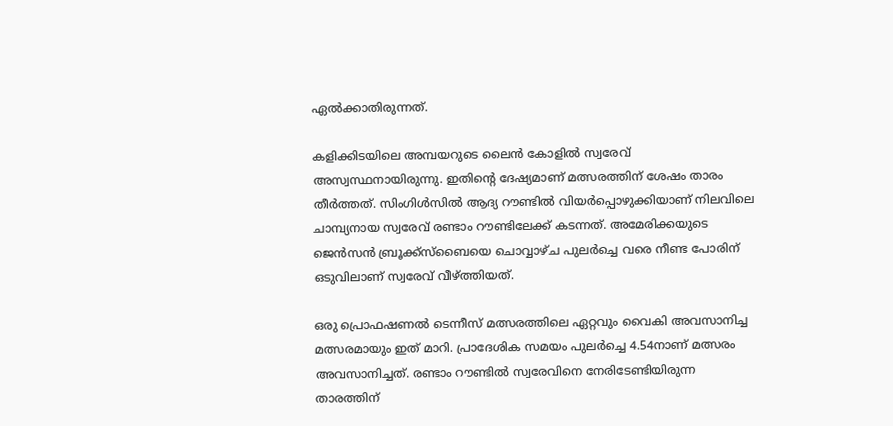ഏല്‍ക്കാതിരുന്നത്.

കളിക്കിടയിലെ അമ്പയറുടെ ലൈന്‍ കോളില്‍ സ്വരേവ് അസ്വസ്ഥനായിരുന്നു. ഇതിന്റെ ദേഷ്യമാണ് മത്സരത്തിന് ശേഷം താരം തീര്‍ത്തത്. സിംഗിള്‍സില്‍ ആദ്യ റൗണ്ടില്‍ വിയര്‍പ്പൊഴുക്കിയാണ് നിലവിലെ ചാമ്പ്യനായ സ്വരേവ് രണ്ടാം റൗണ്ടിലേക്ക് കടന്നത്. അമേരിക്കയുടെ ജെന്‍സന്‍ ബ്രൂക്ക്‌സ്‌ബൈയെ ചൊവ്വാഴ്ച പുലര്‍ച്ചെ വരെ നീണ്ട പോരിന് ഒടുവിലാണ് സ്വരേവ് വീഴ്ത്തിയത്.

ഒരു പ്രൊഫഷണല്‍ ടെന്നീസ് മത്സരത്തിലെ ഏറ്റവും വൈകി അവസാനിച്ച മത്സരമായും ഇത് മാറി. പ്രാദേശിക സമയം പുലര്‍ച്ചെ 4.54നാണ് മത്സരം അവസാനിച്ചത്. രണ്ടാം റൗണ്ടില്‍ സ്വരേവിനെ നേരിടേണ്ടിയിരുന്ന താരത്തിന്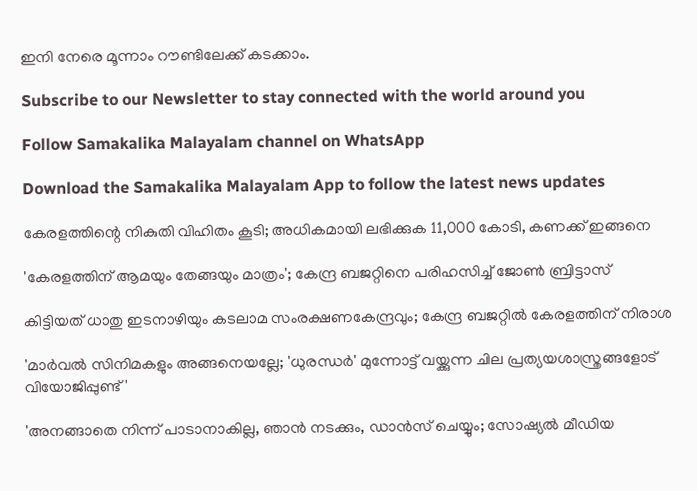ഇനി നേരെ മൂന്നാം റൗണ്ടിലേക്ക് കടക്കാം.

Subscribe to our Newsletter to stay connected with the world around you

Follow Samakalika Malayalam channel on WhatsApp

Download the Samakalika Malayalam App to follow the latest news updates

കേരളത്തിന്റെ നികുതി വിഹിതം കൂടി; അധികമായി ലഭിക്കുക 11,000 കോടി, കണക്ക് ഇങ്ങനെ

'കേരളത്തിന് ആമയും തേങ്ങയും മാത്രം'; കേന്ദ്ര ബജറ്റിനെ പരിഹസിച്ച് ജോണ്‍ ബ്രിട്ടാസ്

കിട്ടിയത് ധാതു ഇടനാഴിയും കടലാമ സംരക്ഷണകേന്ദ്രവും; കേന്ദ്ര ബജറ്റിൽ കേരളത്തിന് നിരാശ

'മാർവൽ സിനിമകളും അങ്ങനെയല്ലേ; 'ധുരന്ധർ' മുന്നോട്ട് വയ്ക്കുന്ന ചില പ്രത്യയശാസ്ത്രങ്ങളോട് വിയോജിപ്പുണ്ട്'

'അനങ്ങാതെ നിന്ന് പാടാനാകില്ല, ഞാന്‍ നടക്കും, ഡാന്‍സ് ചെയ്യും; സോഷ്യല്‍ മീഡിയ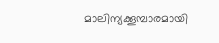മാലിന്യക്കൂമ്പാരമായി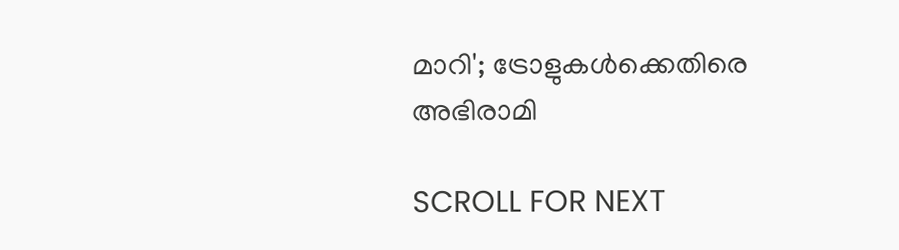മാറി'; ട്രോളുകള്‍ക്കെതിരെ അഭിരാമി

SCROLL FOR NEXT